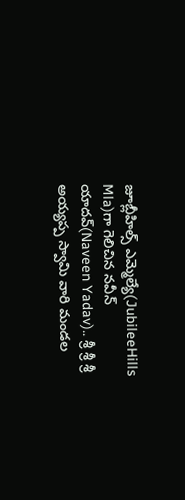జూబ్లీహిల్స్ ఎమ్మెల్యే(JubileeHills Mla)గా గెలిచిన నవీన్ యాదవ్(Naveen Yadav).. శ్రీ శ్రీ శ్రీ అయ్యప్ప స్వామి వారి మండల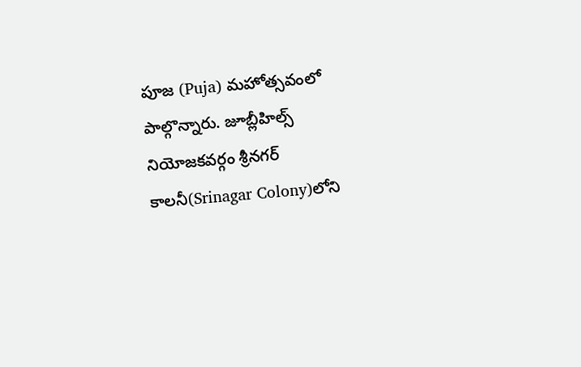పూజ (Puja) మహోత్సవంలో పాల్గొన్నారు. జూబ్లీహిల్స్ నియోజకవర్గం శ్రీనగర్ కాలనీ(Srinagar Colony)లోని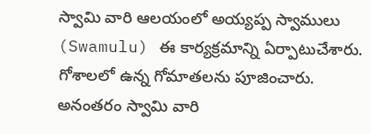స్వామి వారి ఆలయంలో అయ్యప్ప స్వాములు (Swamulu) ఈ కార్యక్రమాన్ని ఏర్పాటుచేశారు. గోశాలలో ఉన్న గోమాతలను పూజించారు. అనంతరం స్వామి వారి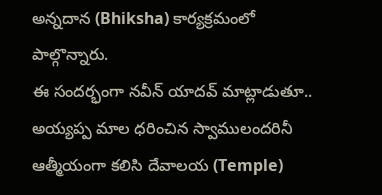అన్నదాన (Bhiksha) కార్యక్రమంలో పాల్గొన్నారు.
ఈ సందర్భంగా నవీన్ యాదవ్ మాట్లాడుతూ.. అయ్యప్ప మాల ధరించిన స్వాములందరినీ ఆత్మీయంగా కలిసి దేవాలయ (Temple)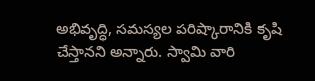అభివృద్ధి, సమస్యల పరిష్కారానికి కృషి చేస్తానని అన్నారు. స్వామి వారి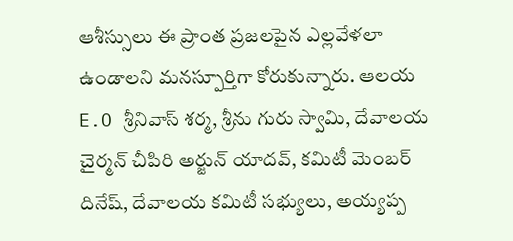ఆశీస్సులు ఈ ప్రాంత ప్రజలపైన ఎల్లవేళలా ఉండాలని మనస్పూర్తిగా కోరుకున్నారు. ఆలయ E.O శ్రీనివాస్ శర్మ, శ్రీను గురు స్వామి, దేవాలయ చైర్మన్ చీపిరి అర్జున్ యాదవ్, కమిటీ మెంబర్ దినేష్, దేవాలయ కమిటీ సభ్యులు, అయ్యప్ప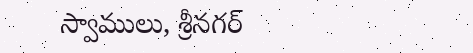స్వాములు, శ్రీనగర్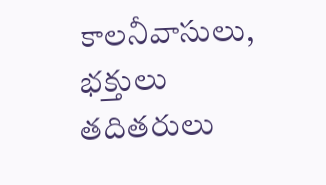కాలనీవాసులు, భక్తులు తదితరులు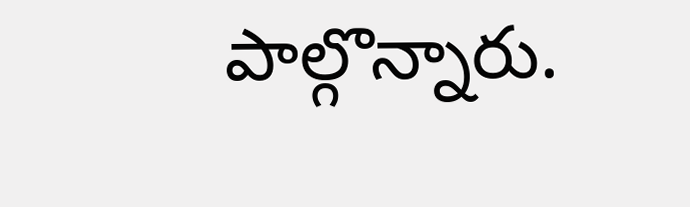పాల్గొన్నారు.